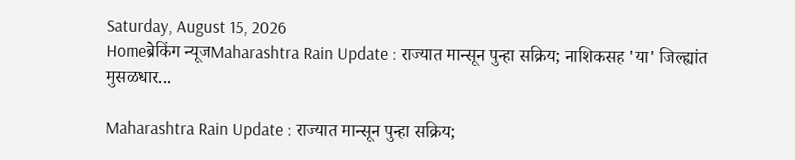Saturday, August 15, 2026
Homeब्रेकिंग न्यूजMaharashtra Rain Update : राज्यात मान्सून पुन्हा सक्रिय; नाशिकसह 'या' जिल्ह्यांत मुसळधार...

Maharashtra Rain Update : राज्यात मान्सून पुन्हा सक्रिय;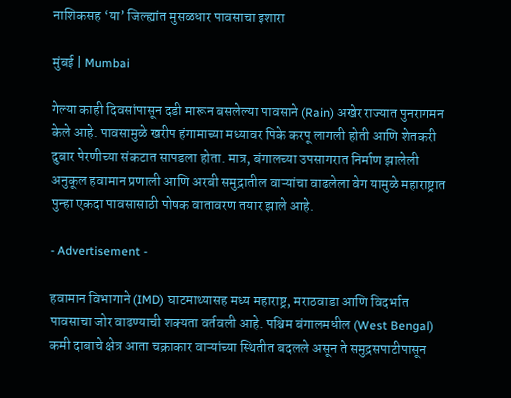नाशिकसह ‘या’ जिल्ह्यांत मुसळधार पावसाचा इशारा

मुंबई | Mumbai

गेल्या काही दिवसांपासून दडी मारून बसलेल्या पावसाने (Rain) अखेर राज्यात पुनरागमन केले आहे. पावसामुळे खरीप हंगामाच्या मध्यावर पिके करपू लागली होती आणि शेतकरी दुबार पेरणीच्या संकटात सापडला होता. मात्र, बंगालच्या उपसागरात निर्माण झालेली अनुकूल हवामान प्रणाली आणि अरबी समुद्रातील वाऱ्यांचा वाढलेला वेग यामुळे महाराष्ट्रात पुन्हा एकदा पावसासाठी पोषक वातावरण तयार झाले आहे.

- Advertisement -

हवामान विभागाने (IMD) घाटमाथ्यासह मध्य महाराष्ट्र, मराठवाडा आणि विदर्भात पावसाचा जोर वाढण्याची शक्यता वर्तवली आहे. पश्चिम बंगालमधील (West Bengal) कमी दाबाचे क्षेत्र आता चक्राकार वाऱ्यांच्या स्थितीत बदलले असून ते समुद्रसपाटीपासून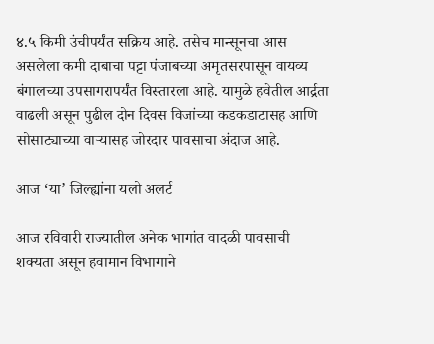४.५ किमी उंचीपर्यंत सक्रिय आहे. तसेच मान्सूनचा आस असलेला कमी दाबाचा पट्टा पंजाबच्या अमृतसरपासून वायव्य बंगालच्या उपसागरापर्यंत विस्तारला आहे. यामुळे हवेतील आर्द्रता वाढली असून पुढील दोन दिवस विजांच्या कडकडाटासह आणि सोसाट्याच्या वाऱ्यासह जोरदार पावसाचा अंदाज आहे.

आज ‘या’ जिल्ह्यांना यलो अलर्ट

आज रविवारी राज्यातील अनेक भागांत वादळी पावसाची शक्यता असून हवामान विभागाने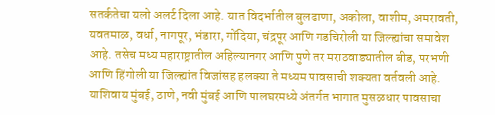सतर्कतेचा यलो अलर्ट दिला आहे. यात विदर्भातील बुलढाणा, अकोला, वाशीम, अमरावती, यवतमाळ, वर्धा, नागपूर, भंडारा, गोंदिया, चंद्रपूर आणि गडचिरोली या जिल्ह्यांचा समावेश आहे. तसेच मध्य महाराष्ट्रातील अहिल्यानगर आणि पुणे तर मराठवाड्यातील बीड, परभणी आणि हिंगोली या जिल्ह्यांत विजांसह हलक्या ते मध्यम पावसाची शक्यता वर्तवली आहे. याशिवाय मुंबई, ठाणे, नवी मुंबई आणि पालघरमध्ये अंतर्गत भागात मुसळधार पावसाचा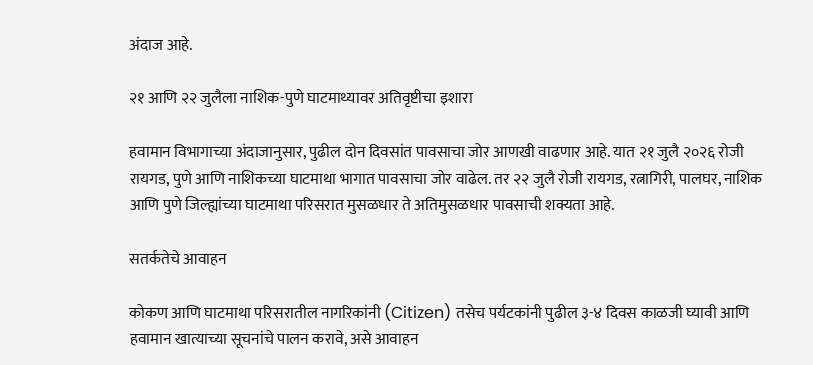अंदाज आहे.

२१ आणि २२ जुलैला नाशिक-पुणे घाटमाथ्यावर अतिवृष्टीचा इशारा

हवामान विभागाच्या अंदाजानुसार, पुढील दोन दिवसांत पावसाचा जोर आणखी वाढणार आहे. यात २१ जुलै २०२६ रोजी रायगड, पुणे आणि नाशिकच्या घाटमाथा भागात पावसाचा जोर वाढेल. तर २२ जुलै रोजी रायगड, रत्नागिरी, पालघर, नाशिक आणि पुणे जिल्ह्यांच्या घाटमाथा परिसरात मुसळधार ते अतिमुसळधार पावसाची शक्यता आहे.

सतर्कतेचे आवाहन

कोकण आणि घाटमाथा परिसरातील नागरिकांनी (Citizen) तसेच पर्यटकांनी पुढील ३-४ दिवस काळजी घ्यावी आणि हवामान खात्याच्या सूचनांचे पालन करावे, असे आवाहन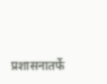प्रशासनातर्फे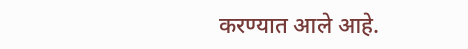करण्यात आले आहे.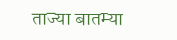ताज्या बातम्या